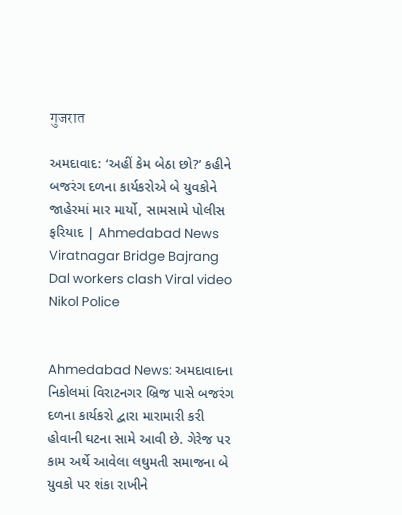गुजरात

અમદાવાદ: ‘અહીં કેમ બેઠા છો?’ કહીને બજરંગ દળના કાર્યકરોએ બે યુવકોને જાહેરમાં માર માર્યો, સામસામે પોલીસ ફરિયાદ | Ahmedabad News Viratnagar Bridge Bajrang Dal workers clash Viral video Nikol Police


Ahmedabad News: અમદાવાદના નિકોલમાં વિરાટનગર બ્રિજ પાસે બજરંગ દળના કાર્યકરો દ્વારા મારામારી કરી હોવાની ઘટના સામે આવી છે. ગેરેજ પર કામ અર્થે આવેલા લઘુમતી સમાજના બે યુવકો પર શંકા રાખીને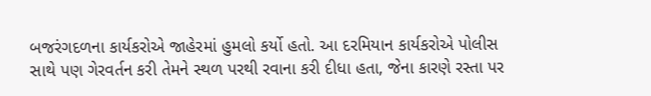બજરંગદળના કાર્યકરોએ જાહેરમાં હુમલો કર્યો હતો. આ દરમિયાન કાર્યકરોએ પોલીસ સાથે પણ ગેરવર્તન કરી તેમને સ્થળ પરથી રવાના કરી દીધા હતા, જેના કારણે રસ્તા પર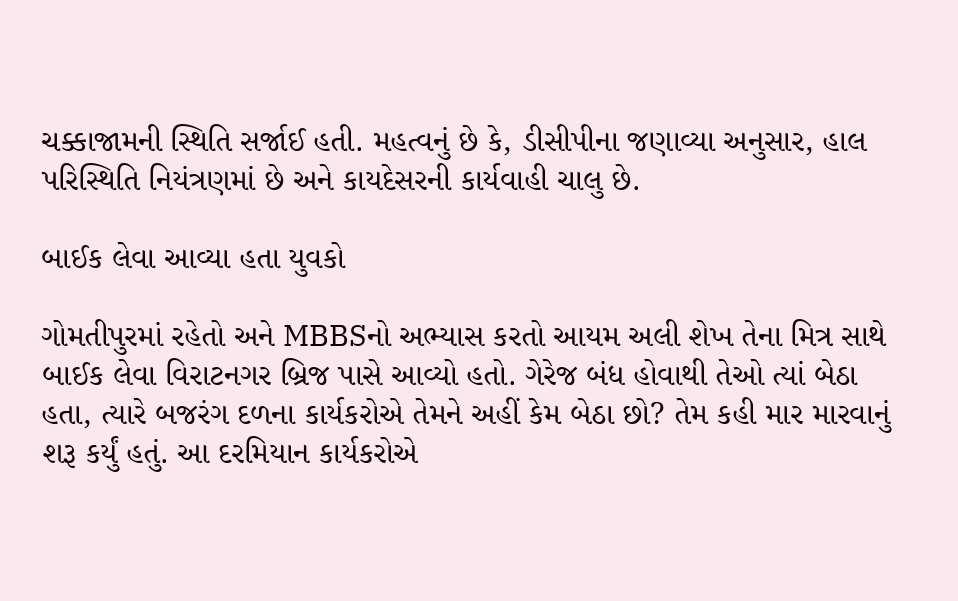ચક્કાજામની સ્થિતિ સર્જાઈ હતી. મહત્વનું છે કે, ડીસીપીના જણાવ્યા અનુસાર, હાલ પરિસ્થિતિ નિયંત્રણમાં છે અને કાયદેસરની કાર્યવાહી ચાલુ છે.

બાઈક લેવા આવ્યા હતા યુવકો

ગોમતીપુરમાં રહેતો અને MBBSનો અભ્યાસ કરતો આયમ અલી શેખ તેના મિત્ર સાથે બાઈક લેવા વિરાટનગર બ્રિજ પાસે આવ્યો હતો. ગેરેજ બંધ હોવાથી તેઓ ત્યાં બેઠા હતા, ત્યારે બજરંગ દળના કાર્યકરોએ તેમને અહીં કેમ બેઠા છો? તેમ કહી માર મારવાનું શરૂ કર્યું હતું. આ દરમિયાન કાર્યકરોએ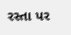રસ્તા પર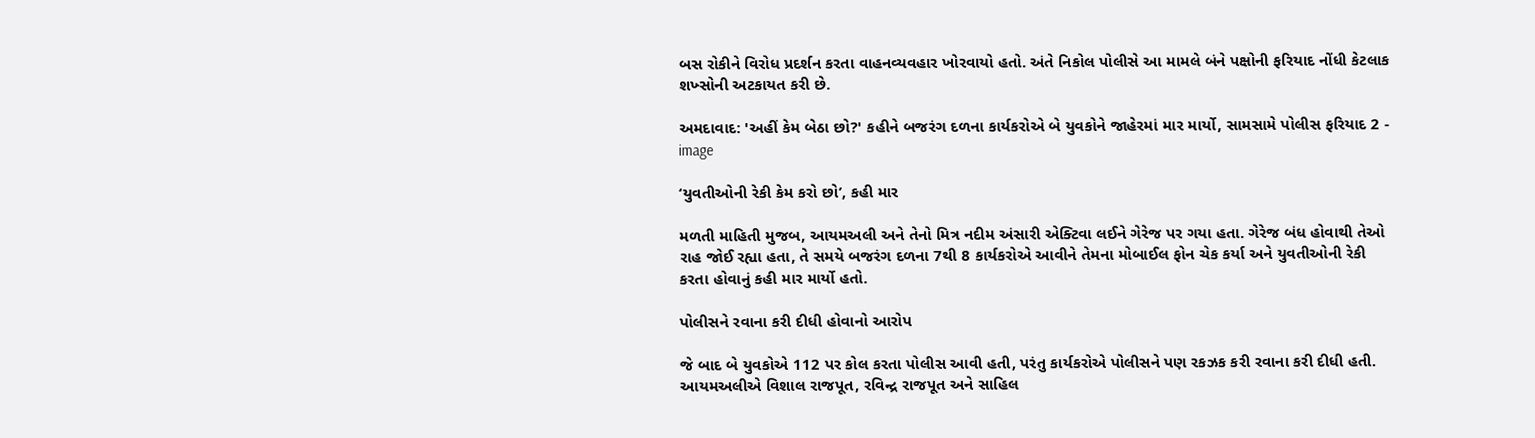બસ રોકીને વિરોધ પ્રદર્શન કરતા વાહનવ્યવહાર ખોરવાયો હતો. અંતે નિકોલ પોલીસે આ મામલે બંને પક્ષોની ફરિયાદ નોંધી કેટલાક શખ્સોની અટકાયત કરી છે.

અમદાવાદ: 'અહીં કેમ બેઠા છો?' કહીને બજરંગ દળના કાર્યકરોએ બે યુવકોને જાહેરમાં માર માર્યો, સામસામે પોલીસ ફરિયાદ 2 - image

‘યુવતીઓની રેકી કેમ કરો છો’, કહી માર

મળતી માહિતી મુજબ, આયમઅલી અને તેનો મિત્ર નદીમ અંસારી એક્ટિવા લઈને ગેરેજ પર ગયા હતા. ગેરેજ બંધ હોવાથી તેઓ રાહ જોઈ રહ્યા હતા, તે સમયે બજરંગ દળના 7થી 8 કાર્યકરોએ આવીને તેમના મોબાઈલ ફોન ચેક કર્યા અને યુવતીઓની રેકી કરતા હોવાનું કહી માર માર્યો હતો.

પોલીસને રવાના કરી દીધી હોવાનો આરોપ

જે બાદ બે યુવકોએ 112 પર કોલ કરતા પોલીસ આવી હતી, પરંતુ કાર્યકરોએ પોલીસને પણ રકઝક કરી રવાના કરી દીધી હતી. આયમઅલીએ વિશાલ રાજપૂત, રવિન્દ્ર રાજપૂત અને સાહિલ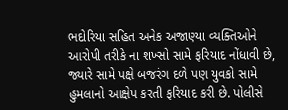ભદોરિયા સહિત અનેક અજાણ્યા વ્યક્તિઓને આરોપી તરીકે ના શખ્સો સામે ફરિયાદ નોંધાવી છે, જ્યારે સામે પક્ષે બજરંગ દળે પણ યુવકો સામે હુમલાનો આક્ષેપ કરતી ફરિયાદ કરી છે. પોલીસે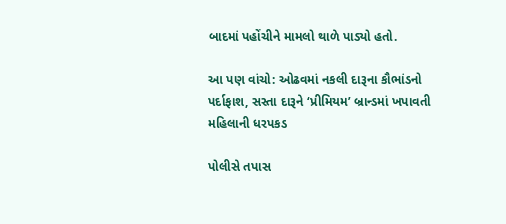બાદમાં પહોંચીને મામલો થાળે પાડ્યો હતો.

આ પણ વાંચો: ઓઢવમાં નકલી દારૂના કૌભાંડનો પર્દાફાશ, સસ્તા દારૂને ‘પ્રીમિયમ’ બ્રાન્ડમાં ખપાવતી મહિલાની ધરપકડ

પોલીસે તપાસ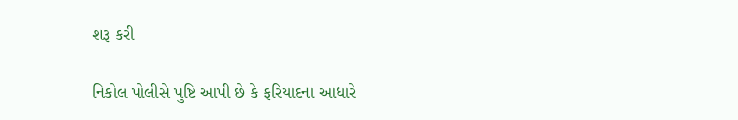શરૂ કરી

નિકોલ પોલીસે પુષ્ટિ આપી છે કે ફરિયાદના આધારે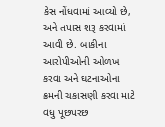કેસ નોંધવામાં આવ્યો છે, અને તપાસ શરૂ કરવામાં આવી છે. બાકીના આરોપીઓની ઓળખ કરવા અને ઘટનાઓના ક્રમની ચકાસણી કરવા માટે વધુ પૂછપરછ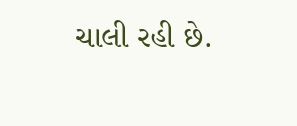ચાલી રહી છે.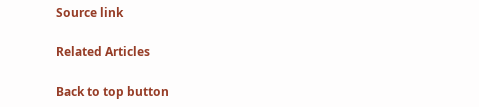Source link

Related Articles

Back to top button